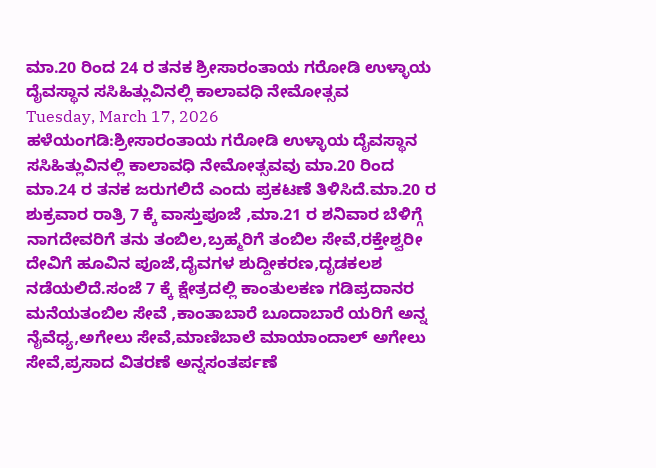ಮಾ.20 ರಿಂದ 24 ರ ತನಕ ಶ್ರೀಸಾರಂತಾಯ ಗರೋಡಿ ಉಳ್ಳಾಯ ದೈವಸ್ಥಾನ ಸಸಿಹಿತ್ಲುವಿನಲ್ಲಿ ಕಾಲಾವಧಿ ನೇಮೋತ್ಸವ
Tuesday, March 17, 2026
ಹಳೆಯಂಗಡಿ:ಶ್ರೀಸಾರಂತಾಯ ಗರೋಡಿ ಉಳ್ಳಾಯ ದೈವಸ್ಥಾನ ಸಸಿಹಿತ್ಲುವಿನಲ್ಲಿ ಕಾಲಾವಧಿ ನೇಮೋತ್ಸವವು ಮಾ.20 ರಿಂದ ಮಾ.24 ರ ತನಕ ಜರುಗಲಿದೆ ಎಂದು ಪ್ರಕಟಣೆ ತಿಳಿಸಿದೆ.ಮಾ.20 ರ ಶುಕ್ರವಾರ ರಾತ್ರಿ 7 ಕ್ಕೆ ವಾಸ್ತುಪೂಜೆ ,ಮಾ.21 ರ ಶನಿವಾರ ಬೆಳಿಗ್ಗೆ ನಾಗದೇವರಿಗೆ ತನು ತಂಬಿಲ,ಬ್ರಹ್ಮರಿಗೆ ತಂಬಿಲ ಸೇವೆ,ರಕ್ತೇಶ್ವರೀ ದೇವಿಗೆ ಹೂವಿನ ಪೂಜೆ,ದೈವಗಳ ಶುದ್ದೀಕರಣ,ದೃಡಕಲಶ ನಡೆಯಲಿದೆ.ಸಂಜೆ 7 ಕ್ಕೆ ಕ್ಷೇತ್ರದಲ್ಲಿ ಕಾಂತುಲಕಣ ಗಡಿಪ್ರದಾನರ ಮನೆಯತಂಬಿಲ ಸೇವೆ ,ಕಾಂತಾಬಾರೆ ಬೂದಾಬಾರೆ ಯರಿಗೆ ಅನ್ನ ನೈವೆಧ್ಯ,ಅಗೇಲು ಸೇವೆ,ಮಾಣಿಬಾಲೆ ಮಾಯಾಂದಾಲ್ ಅಗೇಲು ಸೇವೆ,ಪ್ರಸಾದ ವಿತರಣೆ ಅನ್ನಸಂತರ್ಪಣೆ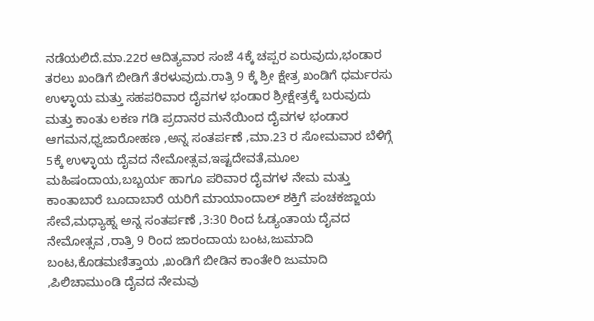ನಡೆಯಲಿದೆ.ಮಾ.22ರ ಆದಿತ್ಯವಾರ ಸಂಜೆ 4ಕ್ಕೆ ಚಪ್ಪರ ಏರುವುದು,ಭಂಡಾರ ತರಲು ಖಂಡಿಗೆ ಬೀಡಿಗೆ ತೆರಳುವುದು.ರಾತ್ರಿ 9 ಕ್ಕೆ ಶ್ರೀ ಕ್ಷೇತ್ರ ಖಂಡಿಗೆ ಧರ್ಮರಸು ಉಳ್ಳಾಯ ಮತ್ತು ಸಹಪರಿವಾರ ದೈವಗಳ ಭಂಡಾರ ಶ್ರೀಕ್ಷೇತ್ರಕ್ಕೆ ಬರುವುದು ಮತ್ತು ಕಾಂತು ಲಕಣ ಗಡಿ ಪ್ರದಾನರ ಮನೆಯಿಂದ ದೈವಗಳ ಭಂಡಾರ ಆಗಮನ,ಧ್ವಜಾರೋಹಣ ,ಅನ್ನ ಸಂತರ್ಪಣೆ ,ಮಾ.23 ರ ಸೋಮವಾರ ಬೆಳಿಗ್ಗೆ 5ಕ್ಕೆ ಉಳ್ಳಾಯ ದೈವದ ನೇಮೋತ್ಸವ,ಇಷ್ಟದೇವತೆ,ಮೂಲ ಮಹಿಷಂದಾಯ,ಬಬ್ಬರ್ಯ ಹಾಗೂ ಪರಿವಾರ ದೈವಗಳ ನೇಮ ಮತ್ತು ಕಾಂತಾಬಾರೆ ಬೂದಾಬಾರೆ ಯರಿಗೆ ಮಾಯಾಂದಾಲ್ ಶಕ್ತಿಗೆ ಪಂಚಕಜ್ಜಾಯ ಸೇವೆ,ಮಧ್ಯಾಹ್ನ ಅನ್ನ ಸಂತರ್ಪಣೆ ,3:30 ರಿಂದ ಓಡ್ಯಂತಾಯ ದೈವದ ನೇಮೋತ್ಸವ ,ರಾತ್ರಿ 9 ರಿಂದ ಜಾರಂದಾಯ ಬಂಟ,ಜುಮಾದಿ ಬಂಟ,ಕೊಡಮಣಿತ್ತಾಯ ,ಖಂಡಿಗೆ ಬೀಡಿನ ಕಾಂತೇರಿ ಜುಮಾದಿ ,ಪಿಲಿಚಾಮುಂಡಿ ದೈವದ ನೇಮವು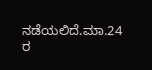ನಡೆಯಲಿದೆ.ಮಾ.24 ರ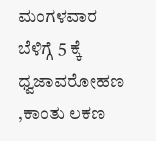ಮಂಗಳವಾರ ಬೆಳಿಗ್ಗೆ 5 ಕ್ಕೆ ಧ್ವಜಾವರೋಹಣ ,ಕಾಂತು ಲಕಣ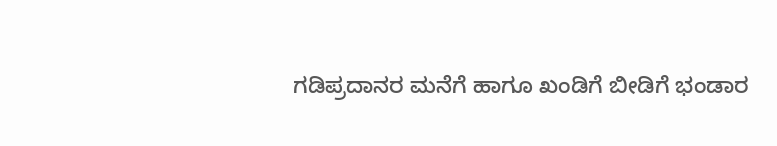ಗಡಿಪ್ರದಾನರ ಮನೆಗೆ ಹಾಗೂ ಖಂಡಿಗೆ ಬೀಡಿಗೆ ಭಂಡಾರ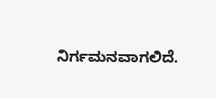ನಿರ್ಗಮನವಾಗಲಿದೆ.